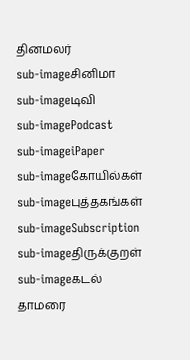தினமலர்
sub-imageசினிமா
sub-imageடிவி
sub-imagePodcast
sub-imageiPaper
sub-imageகோயில்கள்
sub-imageபுத்தகங்கள்
sub-imageSubscription
sub-imageதிருக்குறள்
sub-imageகடல் தாமரை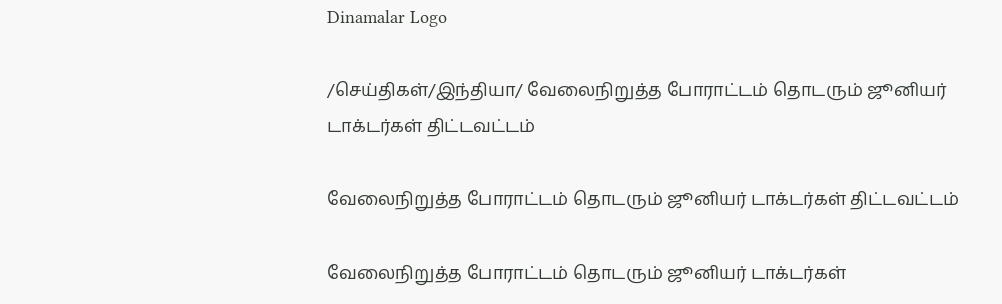Dinamalar Logo

/செய்திகள்/இந்தியா/ வேலைநிறுத்த போராட்டம் தொடரும் ஜூனியர் டாக்டர்கள் திட்டவட்டம்

வேலைநிறுத்த போராட்டம் தொடரும் ஜூனியர் டாக்டர்கள் திட்டவட்டம்

வேலைநிறுத்த போராட்டம் தொடரும் ஜூனியர் டாக்டர்கள்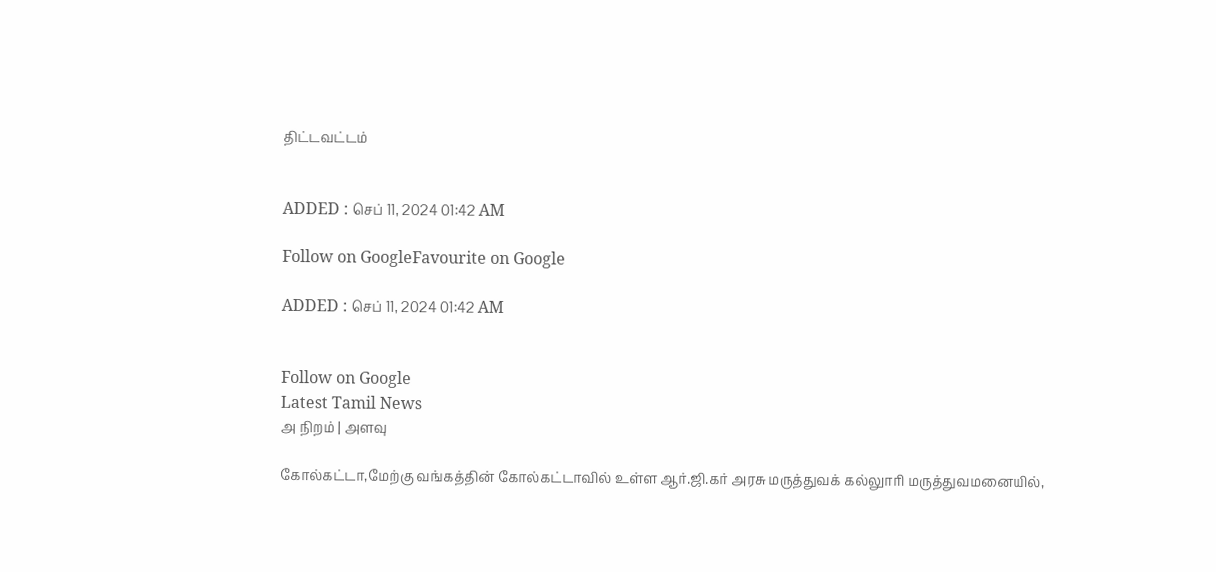திட்டவட்டம்


ADDED : செப் 11, 2024 01:42 AM

Follow on GoogleFavourite on Google

ADDED : செப் 11, 2024 01:42 AM


Follow on Google
Latest Tamil News
அ நிறம் | அளவு

கோல்கட்டா,மேற்கு வங்கத்தின் கோல்கட்டாவில் உள்ள ஆர்.ஜி.கர் அரசு மருத்துவக் கல்லுாரி மருத்துவமனையில்,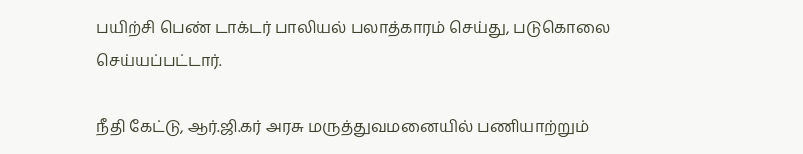பயிற்சி பெண் டாக்டர் பாலியல் பலாத்காரம் செய்து, படுகொலை செய்யப்பட்டார்.

நீதி கேட்டு, ஆர்.ஜி.கர் அரசு மருத்துவமனையில் பணியாற்றும்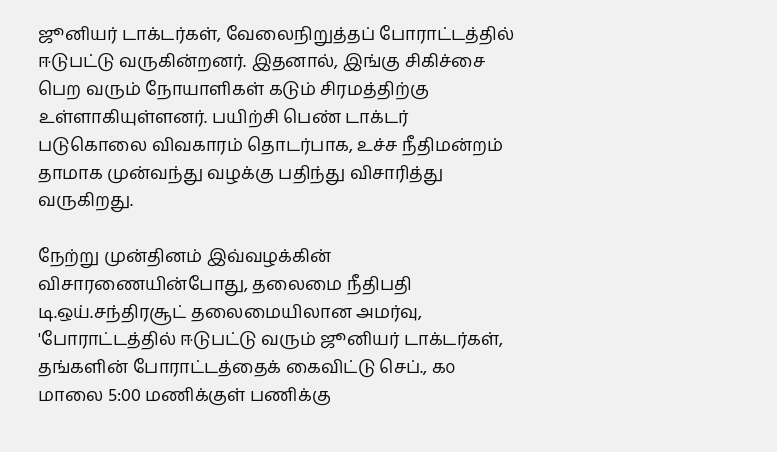ஜூனியர் டாக்டர்கள், வேலைநிறுத்தப் போராட்டத்தில் ஈடுபட்டு வருகின்றனர். இதனால், இங்கு சிகிச்சை பெற வரும் நோயாளிகள் கடும் சிரமத்திற்கு உள்ளாகியுள்ளனர். பயிற்சி பெண் டாக்டர் படுகொலை விவகாரம் தொடர்பாக, உச்ச நீதிமன்றம் தாமாக முன்வந்து வழக்கு பதிந்து விசாரித்து வருகிறது.

நேற்று முன்தினம் இவ்வழக்கின் விசாரணையின்போது, தலைமை நீதிபதி டி.ஒய்.சந்திரசூட் தலைமையிலான அமர்வு, 'போராட்டத்தில் ஈடுபட்டு வரும் ஜூனியர் டாக்டர்கள், தங்களின் போராட்டத்தைக் கைவிட்டு செப்., ௧௦ மாலை 5:00 மணிக்குள் பணிக்கு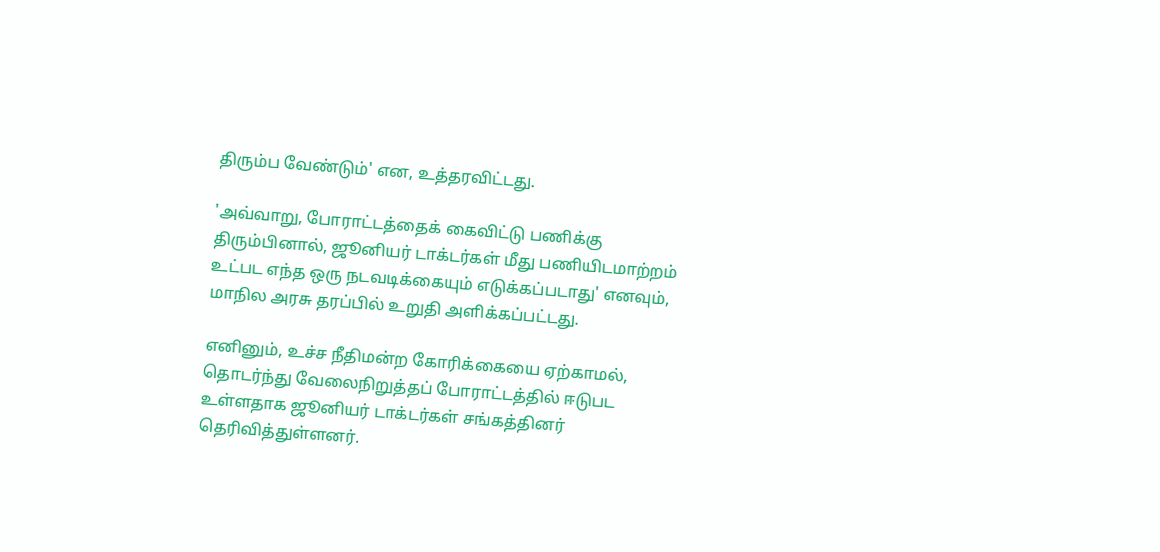திரும்ப வேண்டும்' என, உத்தரவிட்டது.

'அவ்வாறு, போராட்டத்தைக் கைவிட்டு பணிக்கு திரும்பினால், ஜூனியர் டாக்டர்கள் மீது பணியிடமாற்றம் உட்பட எந்த ஒரு நடவடிக்கையும் எடுக்கப்படாது' எனவும், மாநில அரசு தரப்பில் உறுதி அளிக்கப்பட்டது.

எனினும், உச்ச நீதிமன்ற கோரிக்கையை ஏற்காமல், தொடர்ந்து வேலைநிறுத்தப் போராட்டத்தில் ஈடுபட உள்ளதாக ஜூனியர் டாக்டர்கள் சங்கத்தினர் தெரிவித்துள்ளனர்.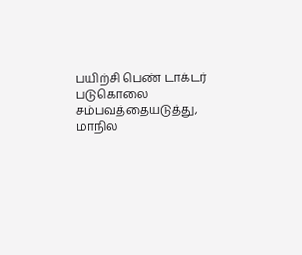பயிற்சி பெண் டாக்டர் படுகொலை சம்பவத்தையடுத்து, மாநில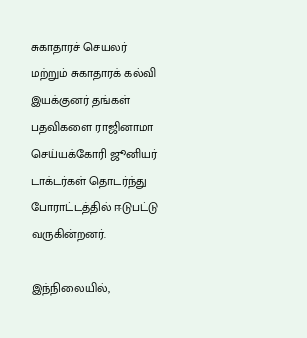சுகாதாரச் செயலர் மற்றும் சுகாதாரக் கல்வி இயக்குனர் தங்கள் பதவிகளை ராஜினாமா செய்யக்கோரி ஜூனியர் டாக்டர்கள் தொடர்ந்து போராட்டத்தில் ஈடுபட்டு வருகின்றனர்.

இந்நிலையில்,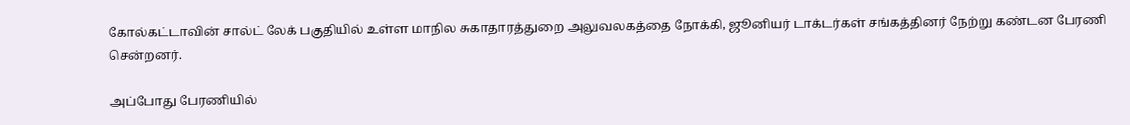கோல்கட்டாவின் சால்ட் லேக் பகுதியில் உள்ள மாநில சுகாதாரத்துறை அலுவலகத்தை நோக்கி, ஜூனியர் டாக்டர்கள் சங்கத்தினர் நேற்று கண்டன பேரணி சென்றனர்.

அப்போது பேரணியில்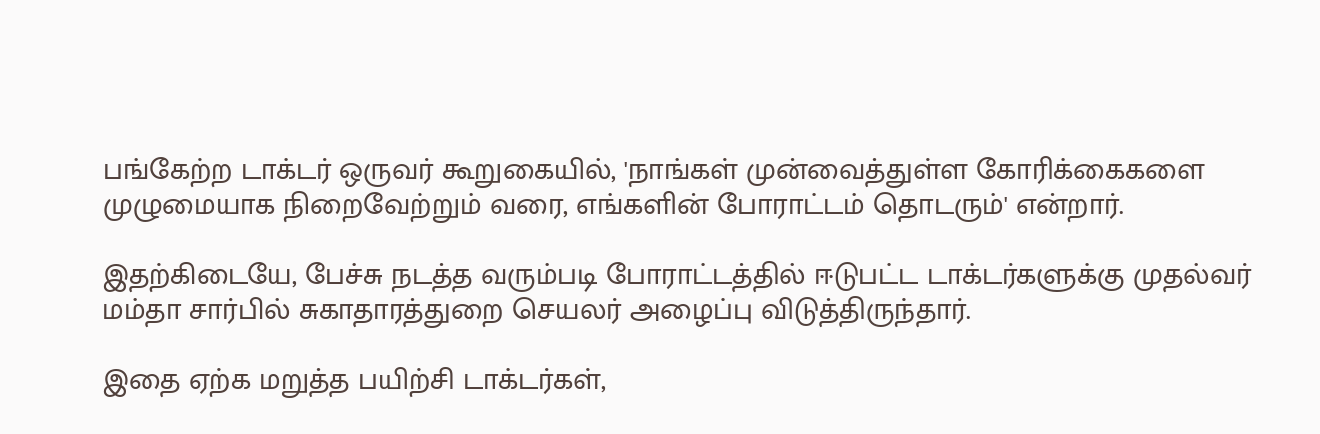பங்கேற்ற டாக்டர் ஒருவர் கூறுகையில், 'நாங்கள் முன்வைத்துள்ள கோரிக்கைகளை முழுமையாக நிறைவேற்றும் வரை, எங்களின் போராட்டம் தொடரும்' என்றார்.

இதற்கிடையே, பேச்சு நடத்த வரும்படி போராட்டத்தில் ஈடுபட்ட டாக்டர்களுக்கு முதல்வர் மம்தா சார்பில் சுகாதாரத்துறை செயலர் அழைப்பு விடுத்திருந்தார்.

இதை ஏற்க மறுத்த பயிற்சி டாக்டர்கள்,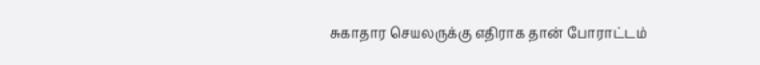சுகாதார செயலருக்கு எதிராக தான் போராட்டம்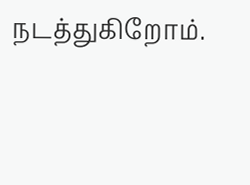நடத்துகிறோம்.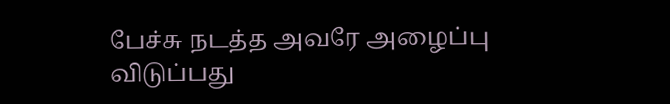பேச்சு நடத்த அவரே அழைப்பு விடுப்பது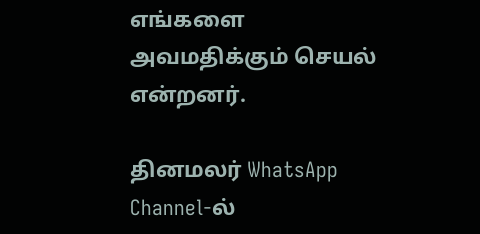எங்களை அவமதிக்கும் செயல் என்றனர்.

தினமலர் WhatsApp Channel-ல்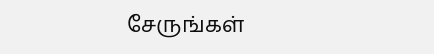சேருங்கள்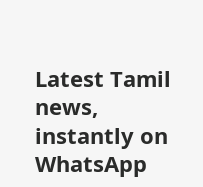Latest Tamil news, instantly on WhatsApp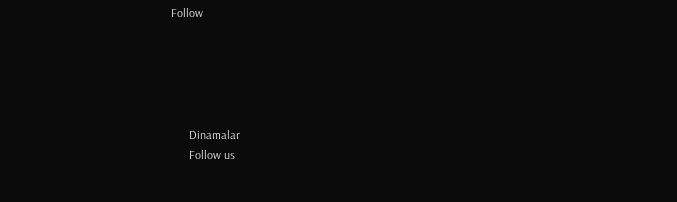Follow





      Dinamalar
      Follow us